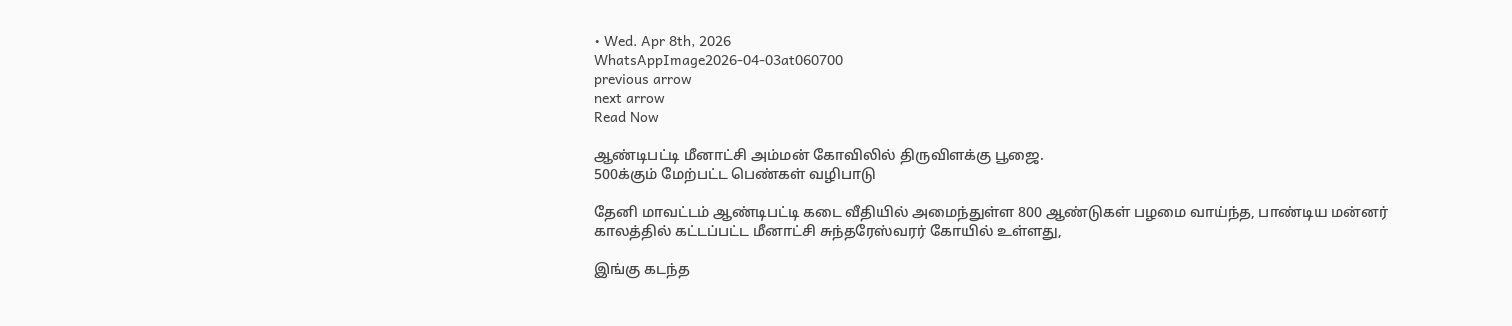• Wed. Apr 8th, 2026
WhatsAppImage2026-04-03at060700
previous arrow
next arrow
Read Now

ஆண்டிபட்டி மீனாட்சி அம்மன் கோவிலில் திருவிளக்கு பூஜை.
500க்கும் மேற்பட்ட பெண்கள் வழிபாடு

தேனி மாவட்டம் ஆண்டிபட்டி கடை வீதியில் அமைந்துள்ள 800 ஆண்டுகள் பழமை வாய்ந்த, பாண்டிய மன்னர் காலத்தில் கட்டப்பட்ட மீனாட்சி சுந்தரேஸ்வரர் கோயில் உள்ளது,

இங்கு கடந்த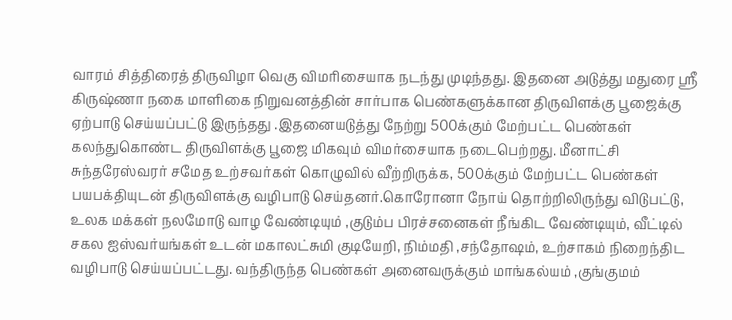வாரம் சித்திரைத் திருவிழா வெகு விமரிசையாக நடந்து முடிந்தது. இதனை அடுத்து மதுரை ஸ்ரீ கிருஷ்ணா நகை மாளிகை நிறுவனத்தின் சார்பாக பெண்களுக்கான திருவிளக்கு பூஜைக்கு ஏற்பாடு செய்யப்பட்டு இருந்தது .இதனையடுத்து நேற்று 500க்கும் மேற்பட்ட பெண்கள் கலந்துகொண்ட திருவிளக்கு பூஜை மிகவும் விமர்சையாக நடைபெற்றது. மீனாட்சி சுந்தரேஸ்வரர் சமேத உற்சவர்கள் கொழுவில் வீற்றிருக்க, 500க்கும் மேற்பட்ட பெண்கள் பயபக்தியுடன் திருவிளக்கு வழிபாடு செய்தனர்.கொரோனா நோய் தொற்றிலிருந்து விடுபட்டு, உலக மக்கள் நலமோடு வாழ வேண்டியும் ,குடும்ப பிரச்சனைகள் நீங்கிட வேண்டியும், வீட்டில் சகல ஐஸ்வர்யங்கள் உடன் மகாலட்சுமி குடியேறி, நிம்மதி ,சந்தோஷம், உற்சாகம் நிறைந்திட வழிபாடு செய்யப்பட்டது. வந்திருந்த பெண்கள் அனைவருக்கும் மாங்கல்யம் ,குங்குமம்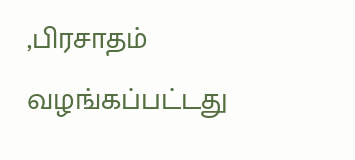,பிரசாதம் வழங்கப்பட்டது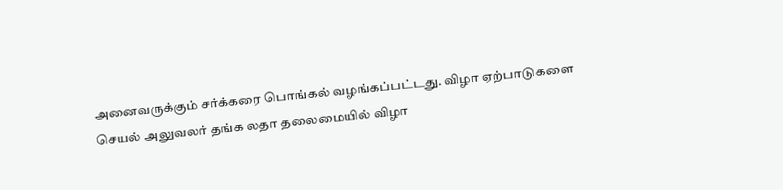அனைவருக்கும் சர்க்கரை பொங்கல் வழங்கப்பட்டது. விழா ஏற்பாடுகளை செயல் அலுவலர் தங்க லதா தலைமையில் விழா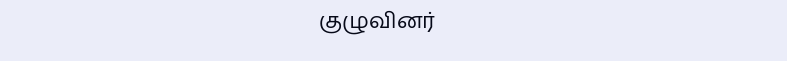குழுவினர்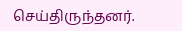செய்திருந்தனர்.